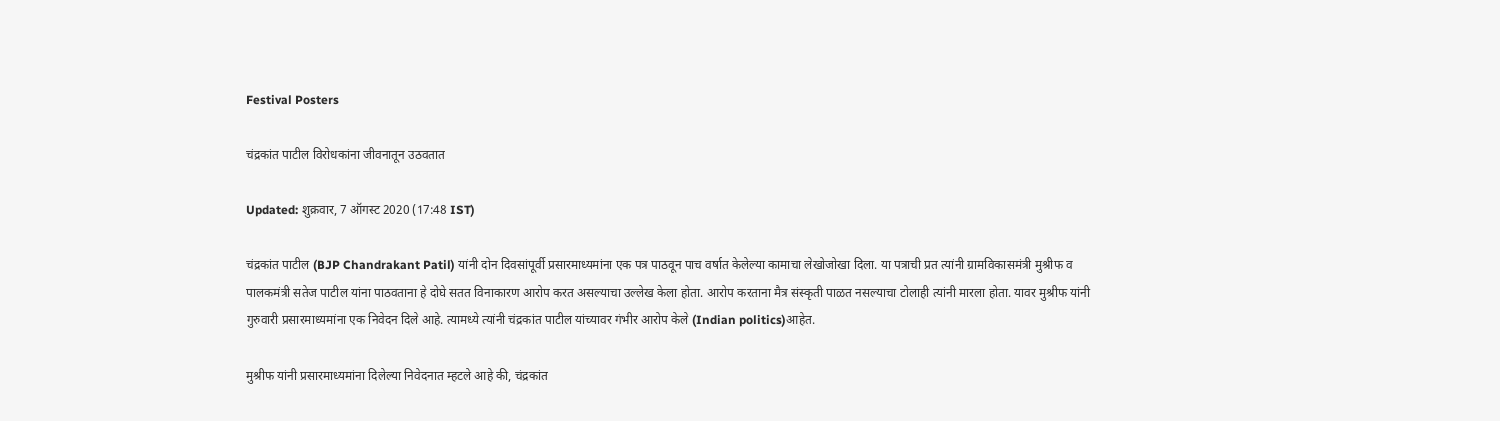Festival Posters

चंद्रकांत पाटील विरोधकांना जीवनातून उठवतात

Updated: शुक्रवार, 7 ऑगस्ट 2020 (17:48 IST)

चंद्रकांत पाटील (BJP Chandrakant Patil) यांनी दोन दिवसांपूर्वी प्रसारमाध्यमांना एक पत्र पाठवून पाच वर्षात केलेल्या कामाचा लेखोजोखा दिला. या पत्राची प्रत त्यांनी ग्रामविकासमंत्री मुश्रीफ व पालकमंत्री सतेज पाटील यांना पाठवताना हे दोघे सतत विनाकारण आरोप करत असल्याचा उल्लेख केला होता. आरोप करताना मैत्र संस्कृती पाळत नसल्याचा टोलाही त्यांनी मारला होता. यावर मुश्रीफ यांनी गुरुवारी प्रसारमाध्यमांना एक निवेदन दिले आहे. त्यामध्ये त्यांनी चंद्रकांत पाटील यांच्यावर गंभीर आरोप केले (Indian politics)आहेत.

मुश्रीफ यांनी प्रसारमाध्यमांना दिलेल्या निवेदनात म्हटले आहे की, चंद्रकांत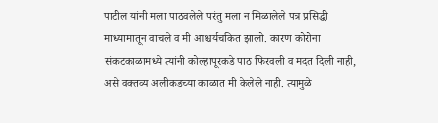पाटील यांनी मला पाठवलेले परंतु मला न मिळालेले पत्र प्रसिद्धी माध्यामातून वाचले व मी आश्चर्यचकित झालो. कारण कोरोना संकटकाळामध्ये त्यांनी कोल्हापूरकडे पाठ फिरवली व मदत दिली नाही, असे वक्तव्य अलीकडच्या काळात मी केलेले नाही. त्यामुळे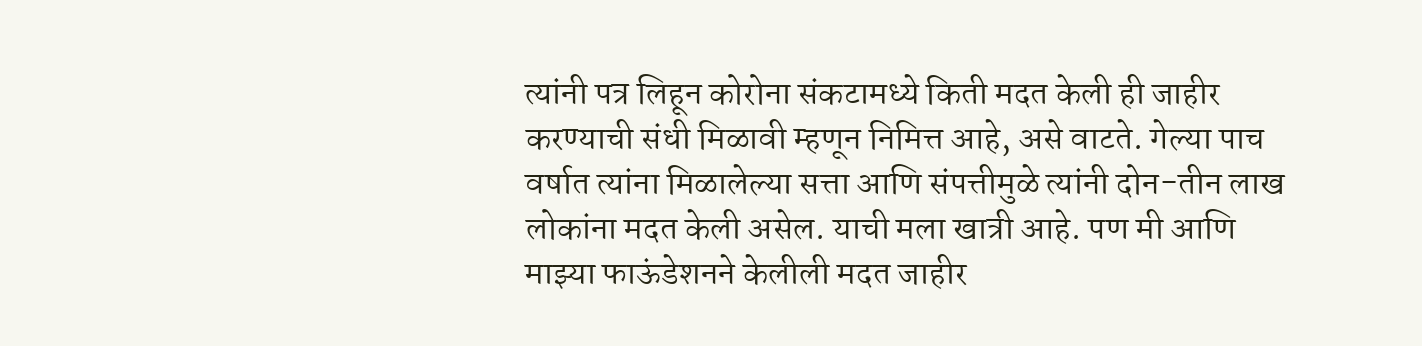त्यांनी पत्र लिहून कोरोना संकटामध्ये किती मदत केली ही जाहीर करण्याची संधी मिळावी म्हणून निमित्त आहे, असे वाटते. गेल्या पाच वर्षात त्यांना मिळालेल्या सत्ता आणि संपत्तीमुळे त्यांनी दोन-तीन लाख लोकांना मदत केली असेल. याची मला खात्री आहे. पण मी आणि माझ्या फाऊंडेशनने केलीली मदत जाहीर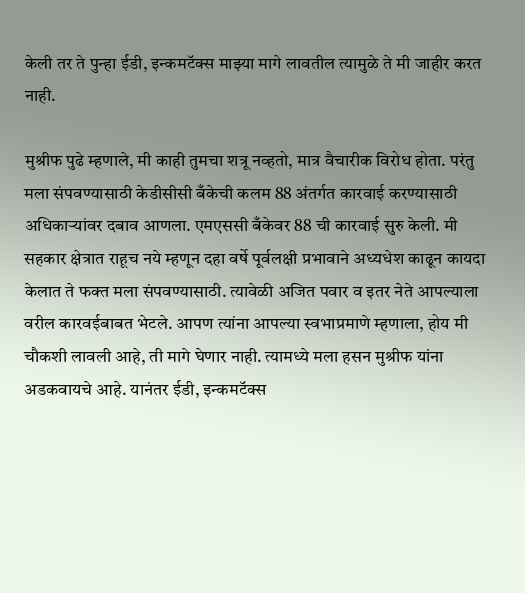केली तर ते पुन्हा ईडी, इन्कमटॅक्स माझ्या मागे लावतील त्यामुळे ते मी जाहीर करत नाही.

मुश्रीफ पुढे म्हणाले, मी काही तुमचा शत्रू नव्हतो, मात्र वैचारीक विरोध होता. परंतु मला संपवण्यासाठी केडीसीसी बँकेची कलम 88 अंतर्गत कारवाई करण्यासाठी अधिकाऱ्यांवर दबाव आणला. एमएससी बँकेवर 88 ची कारवाई सुरु केली. मी सहकार क्षेत्रात राहूच नये म्हणून दहा वर्षे पूर्वलक्षी प्रभावाने अध्यधेश काढून कायदा केलात ते फक्त मला संपवण्यासाठी. त्यावेळी अजित पवार व इतर नेते आपल्याला वरील कारवईबाबत भेटले. आपण त्यांना आपल्या स्वभाप्रमाणे म्हणाला, होय मी चौकशी लावली आहे, ती मागे घेणार नाही. त्यामध्ये मला हसन मुश्रीफ यांना अडकवायचे आहे. यानंतर ईडी, इन्कमटॅक्स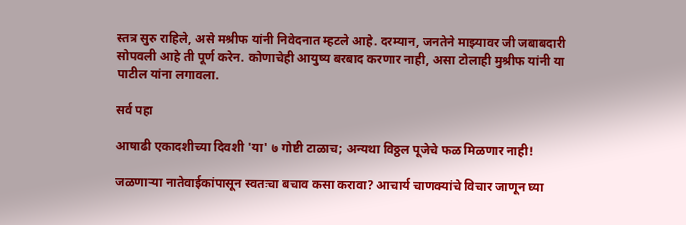स्तत्र सुरु राहिले, असे मश्रीफ यांनी निवेदनात म्हटले आहे. दरम्यान, जनतेने माझ्यावर जी जबाबदारी सोपवली आहे ती पूर्ण करेन. कोणाचेही आयुष्य बरबाद करणार नाही, असा टोलाही मुश्रीफ यांनी या पाटील यांना लगावला.

सर्व पहा

आषाढी एकादशीच्या दिवशी 'या' ७ गोष्टी टाळाच; अन्यथा विठ्ठल पूजेचे फळ मिळणार नाही!

जळणाऱ्या नातेवाईकांपासून स्वतःचा बचाव कसा करावा? आचार्य चाणक्यांचे विचार जाणून घ्या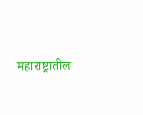महाराष्ट्रातील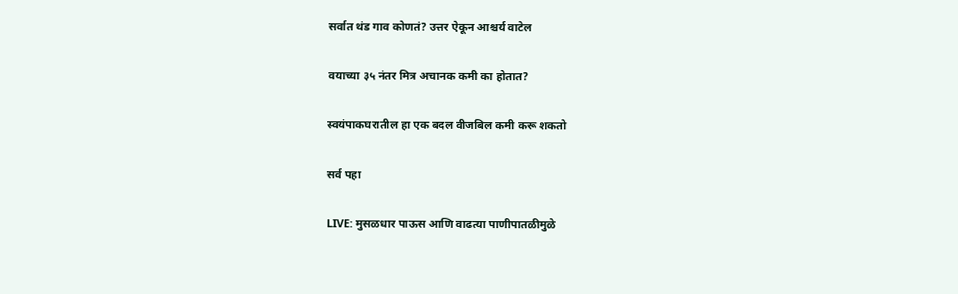सर्वात थंड गाव कोणतं? उत्तर ऐकून आश्चर्य वाटेल

वयाच्या ३५ नंतर मित्र अचानक कमी का होतात?

स्वयंपाकघरातील हा एक बदल वीजबिल कमी करू शकतो

सर्व पहा

LIVE: मुसळधार पाऊस आणि वाढत्या पाणीपातळीमुळे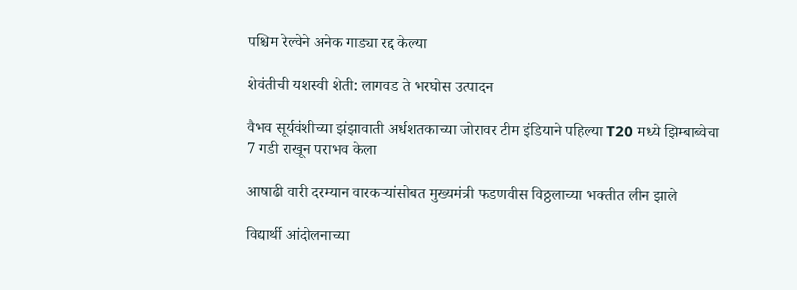पश्चिम रेल्वेने अनेक गाड्या रद्द केल्या

शेवंतीची यशस्वी शेती: लागवड ते भरघोस उत्पादन

वैभव सूर्यवंशीच्या झंझावाती अर्धशतकाच्या जोरावर टीम इंडियाने पहिल्या T20 मध्ये झिम्बाब्वेचा 7 गडी राखून पराभव केला

आषाढी वारी दरम्यान वारकऱ्यांसोबत मुख्यमंत्री फडणवीस विठ्ठलाच्या भक्तीत लीन झाले

विद्यार्थी आंदोलनाच्या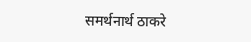समर्थनार्थ ठाकरे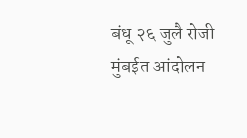बंधू २६ जुलै रोजी मुंबईत आंदोलन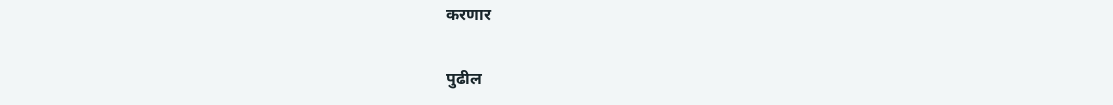करणार

पुढील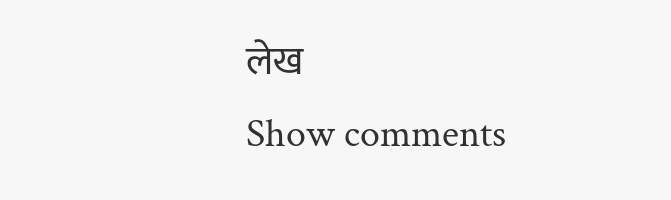लेख
Show comments